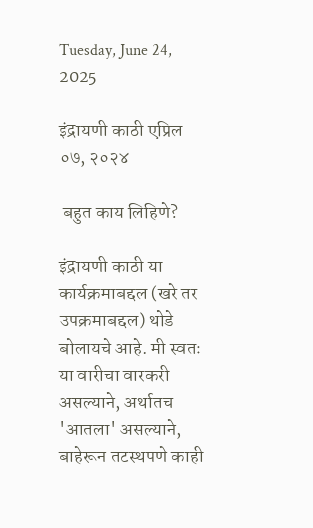Tuesday, June 24, 2025

इंद्रायणी काठी एप्रिल ०७, २०२४

 बहुत काय लिहिणे?

इंद्रायणी काठी या कार्यक्रमाबद्दल (खरे तर उपक्रमाबद्दल) थोडे बोलायचे आहे. मी स्वतः या वारीचा वारकरी असल्याने, अर्थातच 'आतला' असल्याने,  बाहेरून तटस्थपणे काही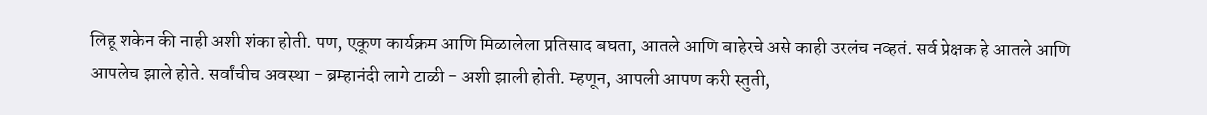लिहू शकेन की नाही अशी शंका होती. पण, एकूण कार्यक्रम आणि मिळालेला प्रतिसाद बघता, आतले आणि बाहेरचे असे काही उरलंच नव्हतं. सर्व प्रेक्षक हे आतले आणि आपलेच झाले होते. सर्वांचीच अवस्था - ब्रम्हानंदी लागे टाळी - अशी झाली होती. म्हणून, आपली आपण करी स्तुती,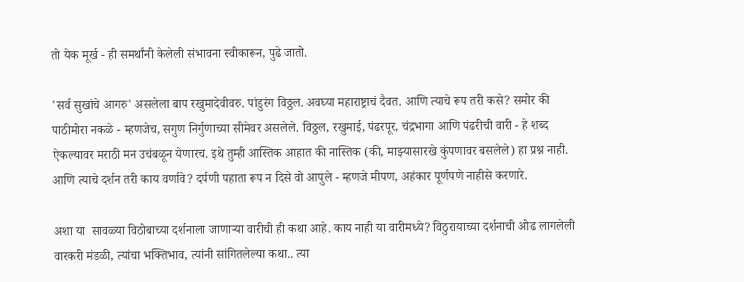तो येक मूर्ख - ही समर्थांनी केलेली संभावना स्वीकारून, पुढे जातो.

'सर्व सुखांचे आगरु' असलेला बाप रखुमादेवीवरु. पांडुरंग विठ्ठल. अवघ्या महाराष्ट्राचं दैवत. आणि त्याचे रूप तरी कसे? समोर की पाठीमोरा नकळे - म्हणजेच, सगुण निर्गुणाच्या सीमेवर असलेले. विठ्ठल, रखुमाई, पंढरपूर, चंद्रभागा आणि पंढरीची वारी - हे शब्द ऐकल्यावर मराठी मन उचंबळून येणारच. इथे तुम्ही आस्तिक आहात की नास्तिक (की, माझ्यासारखे कुंपणावर बसलेले) हा प्रश्न नाही. आणि त्याचे दर्शन तरी काय वर्णावे? दर्पणी पहाता रूप न दिसे वो आपुले - म्हणजे मीपण, अहंकार पूर्णपणे नाहीसे करणारे.

अशा या  सावळ्या विठोबाच्या दर्शनाला जाणाऱ्या वारीची ही कथा आहे. काय नाही या वारीमध्ये? विठुरायाच्या दर्शनाची ओढ लागलेली वारकरी मंडळी, त्यांचा भक्तिभाव, त्यांनी सांगितलेल्या कथा.. त्या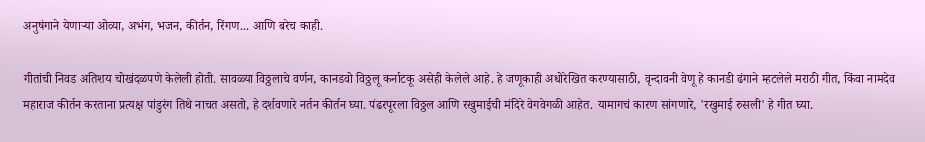अनुषंगाने येणाऱ्या ओव्या, अभंग, भजन, कीर्तन, रिंगण... आणि बरेच काही.

गीतांची निवड अतिशय चोखंदळपणे केलेली होती. सावळ्या विठ्ठलाचे वर्णन, कानडवो विठ्ठलू कर्नाटकू असेही केलेले आहे. हे जणूकाही अधोरेखित करण्यासाठी, वृन्दावनी वेणू हे कानडी ढंगाने म्हटलेले मराठी गीत, किंवा नामदेव महाराज कीर्तन करताना प्रत्यक्ष पांडुरंग तिथे नाचत असतो, हे दर्शवणारे नर्तन कीर्तन घ्या. पंढरपूरला विठ्ठल आणि रखुमाईची मंदिरे वेगवेगळी आहेत. यामागचं कारण सांगणारे, 'रखुमाई रुसली' हे गीत घ्या.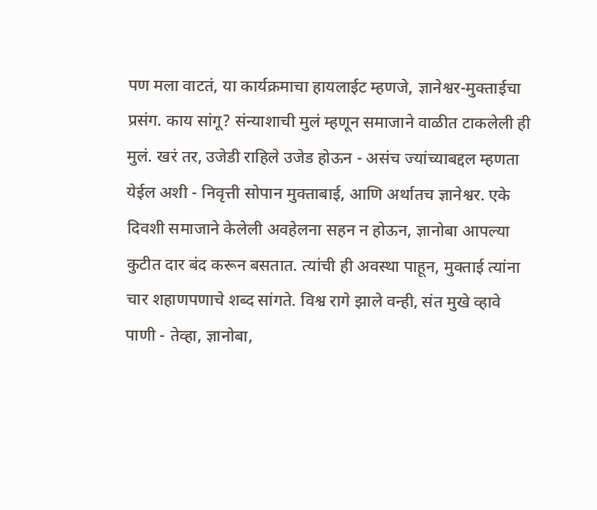पण मला वाटतं, या कार्यक्रमाचा हायलाईट म्हणजे, ज्ञानेश्वर-मुक्ताईचा प्रसंग. काय सांगू? संन्याशाची मुलं म्हणून समाजाने वाळीत टाकलेली ही मुलं. खरं तर, उजेडी राहिले उजेड होऊन - असंच ज्यांच्याबद्दल म्हणता येईल अशी - निवृत्ती सोपान मुक्ताबाई, आणि अर्थातच ज्ञानेश्वर. एके दिवशी समाजाने केलेली अवहेलना सहन न होऊन, ज्ञानोबा आपल्या कुटीत दार बंद करून बसतात. त्यांची ही अवस्था पाहून, मुक्ताई त्यांना चार शहाणपणाचे शब्द सांगते. विश्व रागे झाले वन्ही, संत मुखे व्हावे पाणी - तेव्हा, ज्ञानोबा,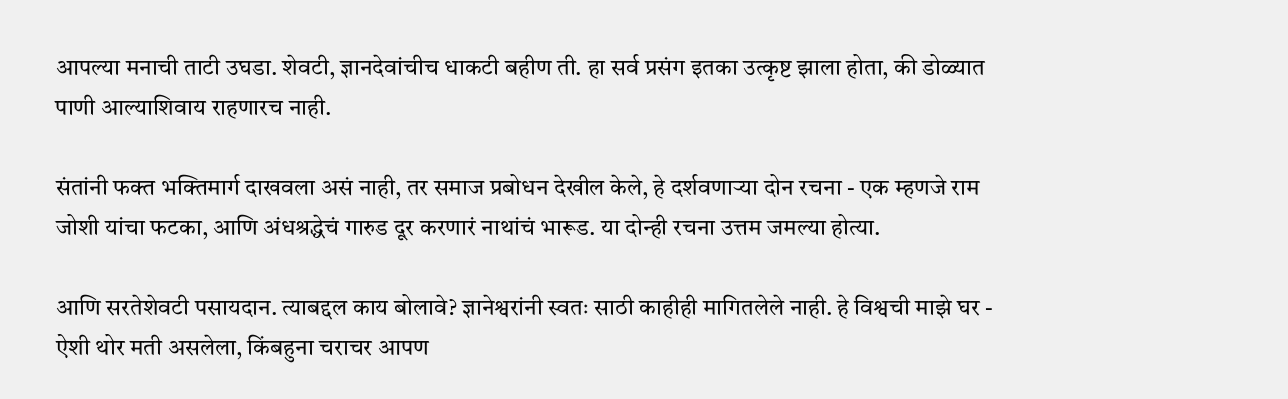आपल्या मनाची ताटी उघडा. शेवटी, ज्ञानदेवांचीच धाकटी बहीण ती. हा सर्व प्रसंग इतका उत्कृष्ट झाला होता, की डोळ्यात पाणी आल्याशिवाय राहणारच नाही.

संतांनी फक्त भक्तिमार्ग दाखवला असं नाही, तर समाज प्रबोधन देखील केले, हे दर्शवणाऱ्या दोन रचना - एक म्हणजे राम जोशी यांचा फटका, आणि अंधश्रद्धेचं गारुड दूर करणारं नाथांचं भारूड. या दोन्ही रचना उत्तम जमल्या होत्या.

आणि सरतेशेवटी पसायदान. त्याबद्दल काय बोलावे? ज्ञानेश्वरांनी स्वतः साठी काहीही मागितलेले नाही. हे विश्वची माझे घर - ऐशी थोर मती असलेला, किंबहुना चराचर आपण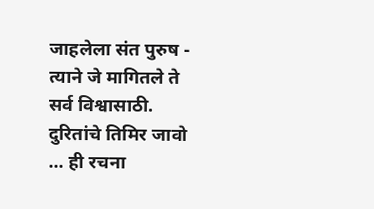जाहलेला संत पुरुष - त्याने जे मागितले ते सर्व विश्वासाठी. दुरितांचे तिमिर जावो ... ही रचना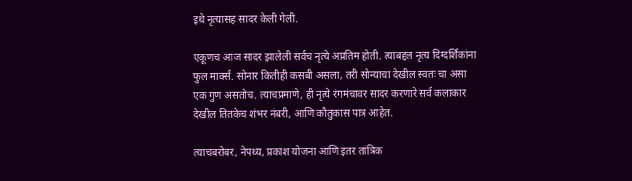इथे नृत्यासह सादर केली गेली.

एकूणच आज सादर झालेली सर्वच नृत्ये अप्रतिम होती. त्याबद्दल नृत्य दिग्दर्शिकांना फुल मार्क्स. सोनार कितीही कसबी असला, तरी सोन्याचा देखील स्वतः चा असा एक गुण असतोच. त्याचप्रमाणे, ही नृत्ये रंगमंचावर सादर करणारे सर्व कलाकार देखील तितकेच शंभर नंबरी, आणि कौतुकास पात्र आहेत.

त्याचबरोबर, नेपथ्य, प्रकाश योजना आणि इतर तांत्रिक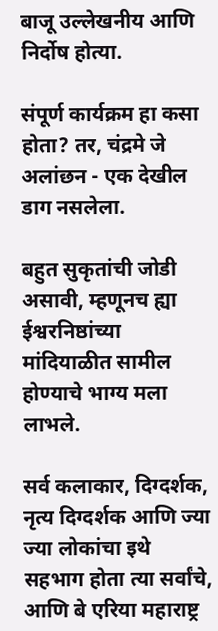बाजू उल्लेखनीय आणि निर्दोष होत्या.

संपूर्ण कार्यक्रम हा कसा होता? तर, चंद्रमे जे अलांछन - एक देखील डाग नसलेला.

बहुत सुकृतांची जोडी असावी, म्हणूनच ह्या ईश्वरनिष्ठांच्या मांदियाळीत सामील होण्याचे भाग्य मला लाभले.

सर्व कलाकार, दिग्दर्शक, नृत्य दिग्दर्शक आणि ज्या ज्या लोकांचा इथे सहभाग होता त्या सर्वांचे, आणि बे एरिया महाराष्ट्र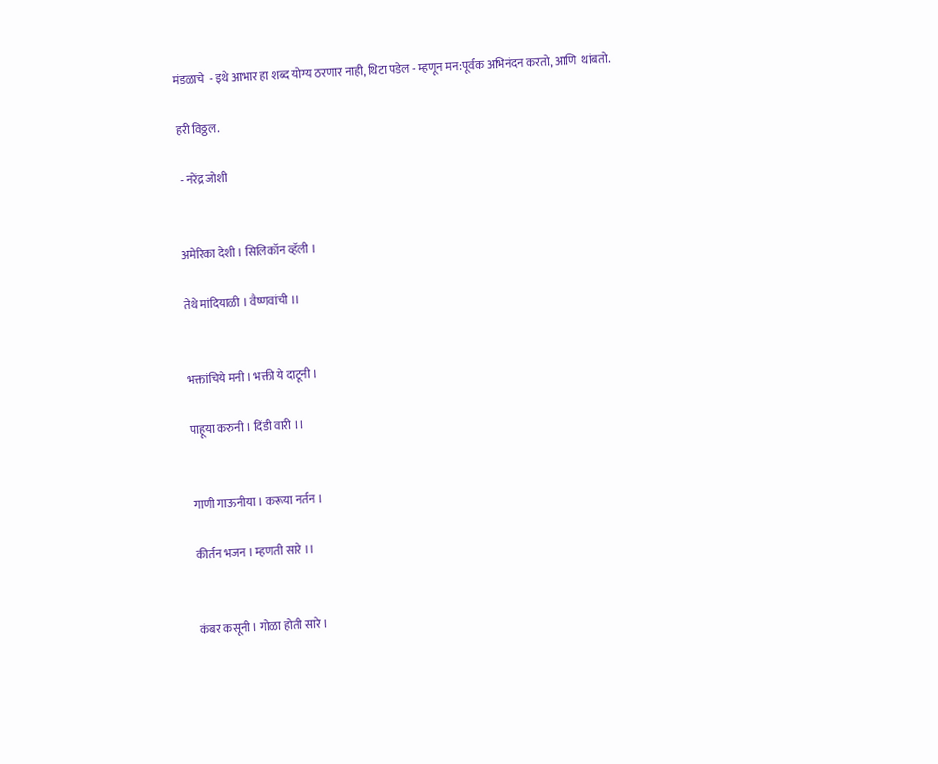मंडळाचे  - इथे आभार हा शब्द योग्य ठरणार नाही, थिटा पडेल - म्हणून मन:पूर्वक अभिनंदन करतो, आणि  थांबतो.

हरी विठ्ठल.

 - नरेंद्र जोशी


अमेरिका देशी । सिलिकॉन व्हॅली ।

तेथे मांदियाळी । वैष्णवांची ।।


भक्तांचिये मनी । भक्ती ये दाटूनी ।

पाहूया करुनी । दिंडी वारी ।।


गाणी गाऊनीया । करूया नर्तन ।

कीर्तन भजन । म्हणती सारे ।।


कंबर कसूनी । गोळा होती सारे ।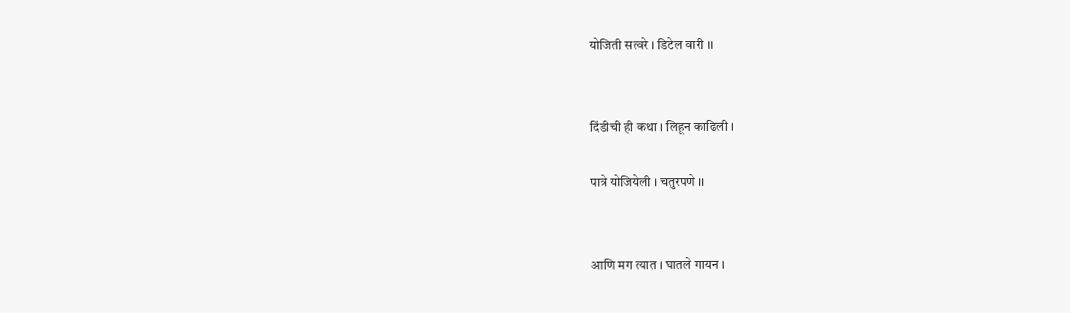योजिती सत्वरे । डिटेल वारी ।।


दिंडीची ही कथा । लिहून काढिली ।

पात्रे योजियेली । चतुरपणे ।।


आणि मग त्यात । घातले गायन ।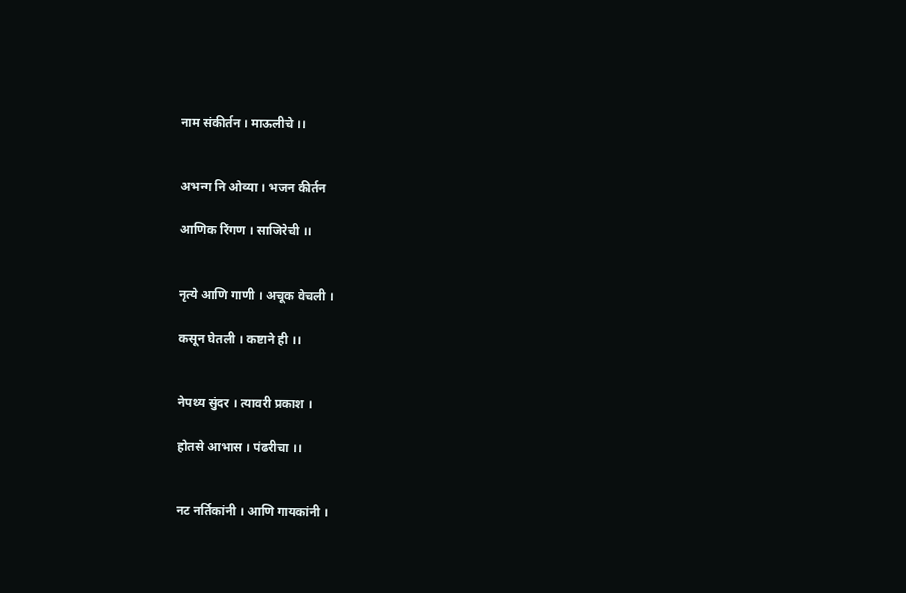नाम संकीर्तन । माऊलीचे ।।


अभन्ग नि ओव्या । भजन कीर्तन

आणिक रिंगण । साजिरेची ।।


नृत्ये आणि गाणी । अचूक वेचली ।

कसून घेतली । कष्टाने ही ।।


नेपथ्य सुंदर । त्यावरी प्रकाश ।

होतसे आभास । पंढरीचा ।।


नट नर्तिकांनी । आणि गायकांनी ।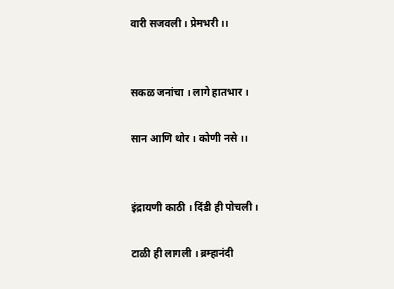वारी सजवली । प्रेमभरी ।।


सकळ जनांचा । लागे हातभार ।

सान आणि थोर । कोणी नसे ।।


इंद्रायणी काठी । दिंडी ही पोचली ।

टाळी ही लागली । ब्रम्हानंदी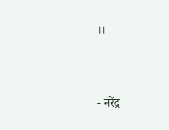।।


- नरेंद्र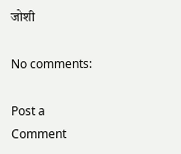जोशी

No comments:

Post a Comment